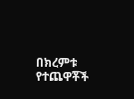በክረምቱ የተጨዋቾች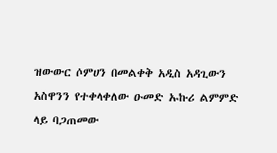ዝውውር ሶምሀን በመልቀቅ አዲስ አዳጊውን አስዋንን የተቀላቀለው ዑመድ ኡኩሪ ልምምድ ላይ ባጋጠመው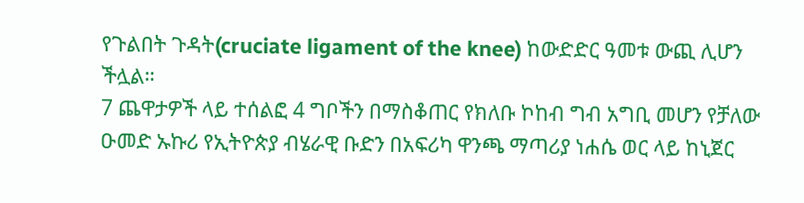የጉልበት ጉዳት(cruciate ligament of the knee) ከውድድር ዓመቱ ውጪ ሊሆን ችሏል።
7 ጨዋታዎች ላይ ተሰልፎ 4 ግቦችን በማስቆጠር የክለቡ ኮከብ ግብ አግቢ መሆን የቻለው ዑመድ ኡኩሪ የኢትዮጵያ ብሄራዊ ቡድን በአፍሪካ ዋንጫ ማጣሪያ ነሐሴ ወር ላይ ከኒጀር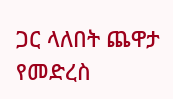ጋር ላለበት ጨዋታ የመድረስ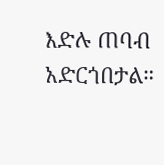እድሉ ጠባብ አድርጎበታል።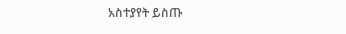አስተያየት ይስጡ